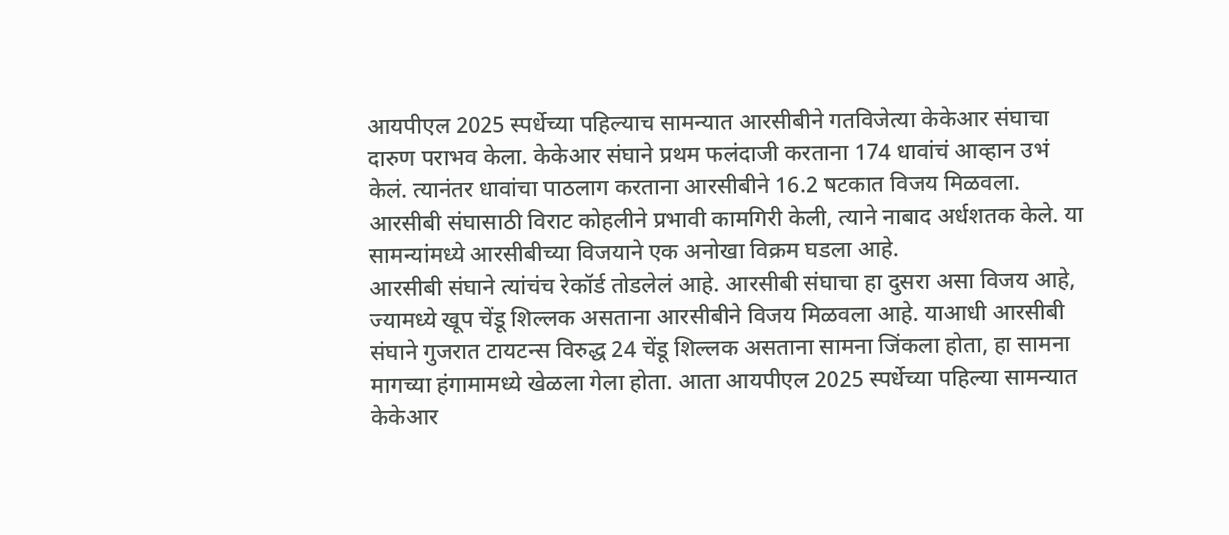आयपीएल 2025 स्पर्धेच्या पहिल्याच सामन्यात आरसीबीने गतविजेत्या केकेआर संघाचा दारुण पराभव केला. केकेआर संघाने प्रथम फलंदाजी करताना 174 धावांचं आव्हान उभं केलं. त्यानंतर धावांचा पाठलाग करताना आरसीबीने 16.2 षटकात विजय मिळवला. आरसीबी संघासाठी विराट कोहलीने प्रभावी कामगिरी केली, त्याने नाबाद अर्धशतक केले. या सामन्यांमध्ये आरसीबीच्या विजयाने एक अनोखा विक्रम घडला आहे.
आरसीबी संघाने त्यांचंच रेकॉर्ड तोडलेलं आहे. आरसीबी संघाचा हा दुसरा असा विजय आहे, ज्यामध्ये खूप चेंडू शिल्लक असताना आरसीबीने विजय मिळवला आहे. याआधी आरसीबी संघाने गुजरात टायटन्स विरुद्ध 24 चेंडू शिल्लक असताना सामना जिंकला होता, हा सामना मागच्या हंगामामध्ये खेळला गेला होता. आता आयपीएल 2025 स्पर्धेच्या पहिल्या सामन्यात केकेआर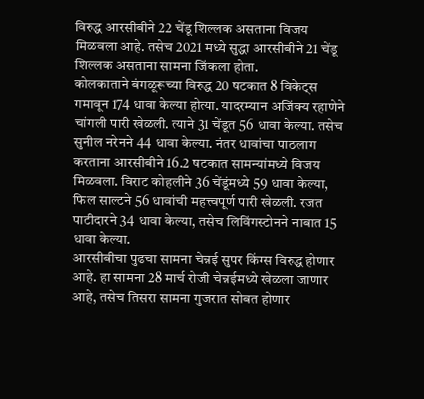विरुद्ध आरसीबीने 22 चेंडू शिल्लक असताना विजय मिळवला आहे. तसेच 2021 मध्ये सुद्धा आरसीबीने 21 चेंडू शिल्लक असताना सामना जिंकला होता.
कोलकाताने बंगळूरूच्या विरुद्ध 20 षटकात 8 विकेट्स गमावून 174 धावा केल्या होत्या. यादरम्यान अजिंक्य रहाणेने चांगली पारी खेळली. त्याने 31 चेंडूत 56 धावा केल्या. तसेच सुनील नरेनने 44 धावा केल्या. नंतर धावांचा पाठलाग करताना आरसीबीने 16.2 षटकात सामन्यांमध्ये विजय मिळवला. विराट कोहलीने 36 चेंडूंमध्ये 59 धावा केल्या, फिल साल्टने 56 धावांची महत्त्वपूर्ण पारी खेळली. रजत पाटीदारने 34 धावा केल्या, तसेच लिविंगस्टोनने नाबात 15 धावा केल्या.
आरसीबीचा पुढचा सामना चेन्नई सुपर किंग्स विरुद्ध होणार आहे. हा सामना 28 मार्च रोजी चेन्नईमध्ये खेळला जाणार आहे, तसेच तिसरा सामना गुजरात सोबत होणार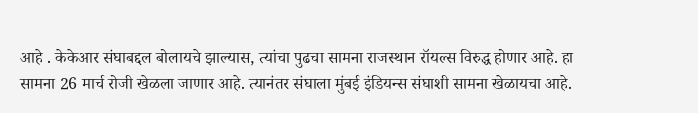आहे . केकेआर संघाबद्दल बोलायचे झाल्यास, त्यांचा पुढचा सामना राजस्थान रॉयल्स विरुद्ध होणार आहे. हा सामना 26 मार्च रोजी खेळला जाणार आहे. त्यानंतर संघाला मुंबई इंडियन्स संघाशी सामना खेळायचा आहे.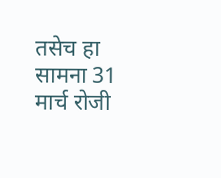तसेच हा सामना 31 मार्च रोजी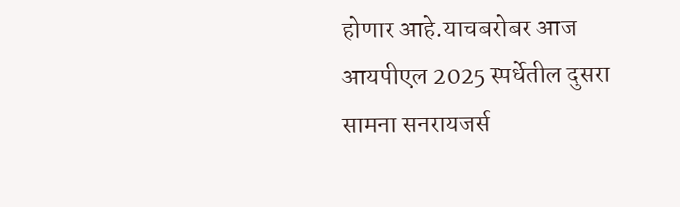होणार आहे.याचबरोबर आज आयपीएल 2025 स्पर्धेतील दुसरा सामना सनरायजर्स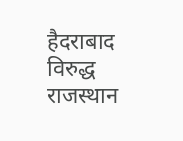हैदराबाद विरुद्ध राजस्थान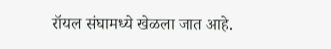रॉयल संघामध्ये खेळला जात आहे.